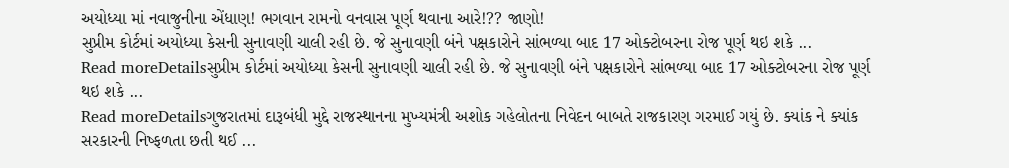અયોધ્યા માં નવાજુનીના એંધાણ! ભગવાન રામનો વનવાસ પૂર્ણ થવાના આરે!?? જાણો!
સુપ્રીમ કોર્ટમાં અયોધ્યા કેસની સુનાવણી ચાલી રહી છે. જે સુનાવણી બંને પક્ષકારોને સાંભળ્યા બાદ 17 ઓક્ટોબરના રોજ પૂર્ણ થઇ શકે ...
Read moreDetailsસુપ્રીમ કોર્ટમાં અયોધ્યા કેસની સુનાવણી ચાલી રહી છે. જે સુનાવણી બંને પક્ષકારોને સાંભળ્યા બાદ 17 ઓક્ટોબરના રોજ પૂર્ણ થઇ શકે ...
Read moreDetailsગુજરાતમાં દારૂબંધી મુદ્દે રાજસ્થાનના મુખ્યમંત્રી અશોક ગહેલોતના નિવેદન બાબતે રાજકારણ ગરમાઈ ગયું છે. ક્યાંક ને ક્યાંક સરકારની નિષ્ફળતા છતી થઈ ...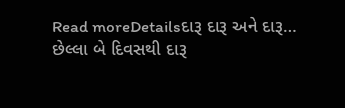Read moreDetailsદારૂ દારૂ અને દારૂ… છેલ્લા બે દિવસથી દારૂ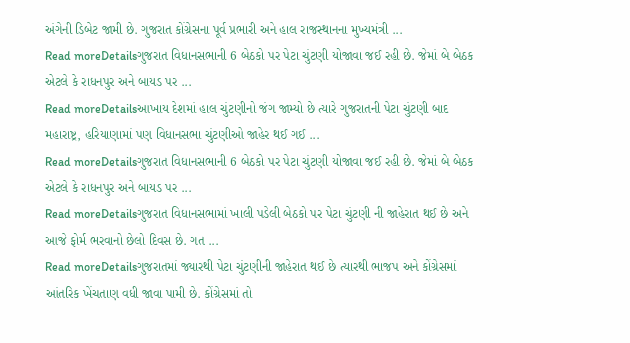અંગેની ડિબેટ જામી છે. ગુજરાત કોંગ્રેસના પૂર્વ પ્રભારી અને હાલ રાજસ્થાનના મુખ્યમંત્રી ...
Read moreDetailsગુજરાત વિધાનસભાની 6 બેઠકો પર પેટા ચુંટણી યોજાવા જઈ રહી છે. જેમાં બે બેઠક એટલે કે રાધનપુર અને બાયડ પર ...
Read moreDetailsઆખાય દેશમાં હાલ ચુંટણીનો જંગ જામ્યો છે ત્યારે ગુજરાતની પેટા ચુંટણી બાદ મહારાષ્ટ્ર, હરિયાણામાં પણ વિધાનસભા ચુંટણીઓ જાહેર થઈ ગઈ ...
Read moreDetailsગુજરાત વિધાનસભાની 6 બેઠકો પર પેટા ચુંટણી યોજાવા જઈ રહી છે. જેમાં બે બેઠક એટલે કે રાધનપુર અને બાયડ પર ...
Read moreDetailsગુજરાત વિધાનસભામાં ખાલી પડેલી બેઠકો પર પેટા ચુંટણી ની જાહેરાત થઈ છે અને આજે ફોર્મ ભરવાનો છેલો દિવસ છે. ગત ...
Read moreDetailsગુજરાતમાં જ્યારથી પેટા ચુંટણીની જાહેરાત થઈ છે ત્યારથી ભાજપ અને કોંગ્રેસમાં આંતરિક ખેંચતાણ વધી જાવા પામી છે. કોંગ્રેસમાં તો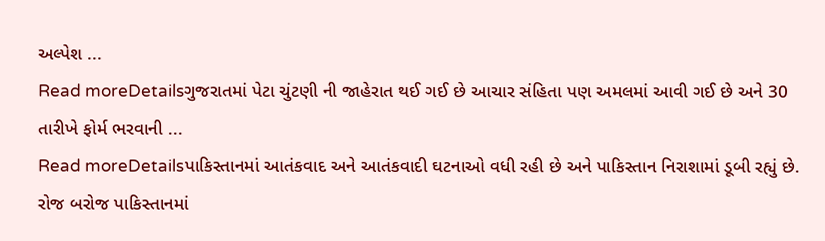અલ્પેશ ...
Read moreDetailsગુજરાતમાં પેટા ચુંટણી ની જાહેરાત થઈ ગઈ છે આચાર સંહિતા પણ અમલમાં આવી ગઈ છે અને 30 તારીખે ફોર્મ ભરવાની ...
Read moreDetailsપાકિસ્તાનમાં આતંકવાદ અને આતંકવાદી ઘટનાઓ વધી રહી છે અને પાકિસ્તાન નિરાશામાં ડૂબી રહ્યું છે. રોજ બરોજ પાકિસ્તાનમાં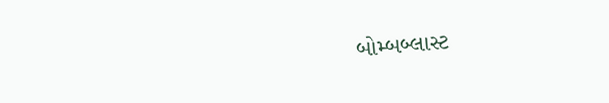બોમ્બબ્લાસ્ટ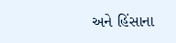અને હિંસાના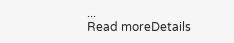...
Read moreDetails